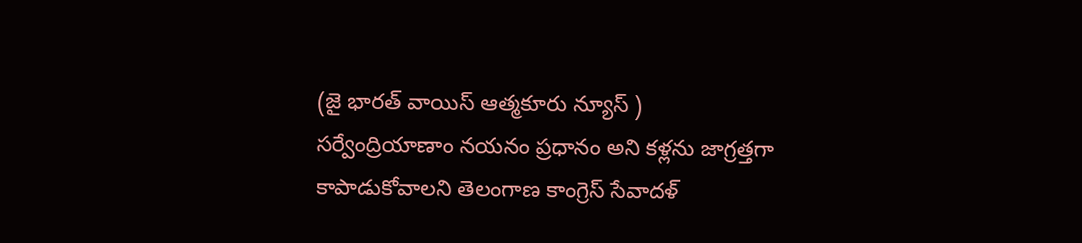(జై భారత్ వాయిస్ ఆత్మకూరు న్యూస్ )
సర్వేంద్రియాణాం నయనం ప్రధానం అని కళ్లను జాగ్రత్తగా కాపాడుకోవాలని తెలంగాణ కాంగ్రెస్ సేవాదళ్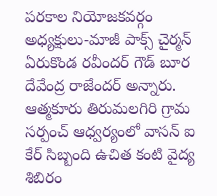పరకాల నియోజకవర్గం అధ్యక్షులు-మాజీ పాక్స్ చైర్మన్ ఏరుకొండ రవీందర్ గౌడ్ బూర దేవేంద్ర రాజేందర్ అన్నారు. ఆత్మకూరు తిరుమలగిరి గ్రామ సర్పంచ్ ఆధ్వర్యంలో వాసన్ ఐ కేర్ సిబ్బంది ఉచిత కంటి వైద్య శిబిరం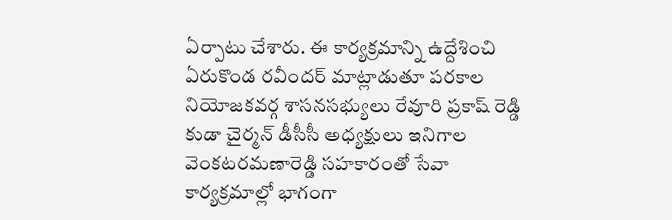ఏర్పాటు చేశారు. ఈ కార్యక్రమాన్ని ఉద్దేశించి ఏరుకొండ రవీందర్ మాట్లాడుతూ పరకాల నియోజకవర్గ శాసనసభ్యులు రేవూరి ప్రకాష్ రెడ్డి కుడా చైర్మన్ డీసీసీ అధ్యక్షులు ఇనిగాల వెంకటరమణారెడ్డి సహకారంతో సేవా కార్యక్రమాల్లో భాగంగా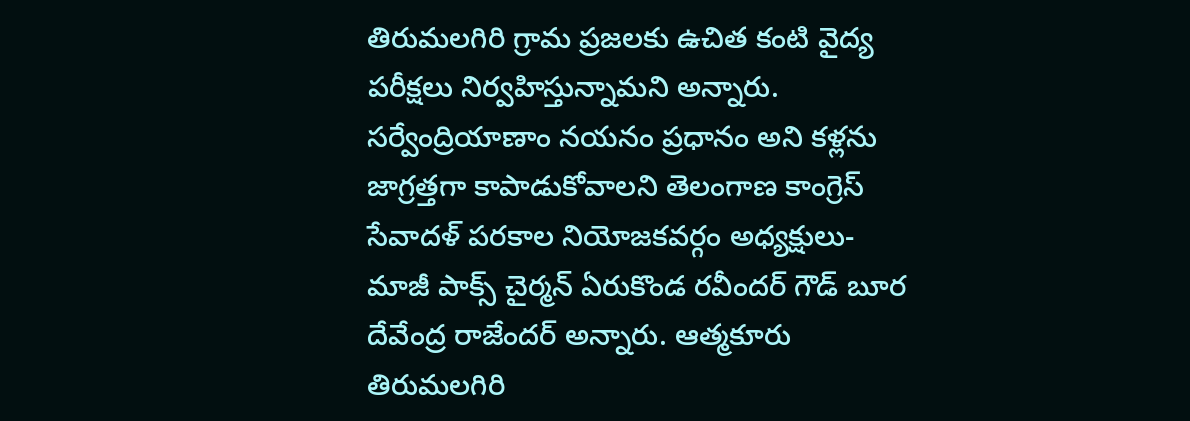తిరుమలగిరి గ్రామ ప్రజలకు ఉచిత కంటి వైద్య పరీక్షలు నిర్వహిస్తున్నామని అన్నారు.
సర్వేంద్రియాణాం నయనం ప్రధానం అని కళ్లను జాగ్రత్తగా కాపాడుకోవాలని తెలంగాణ కాంగ్రెస్ సేవాదళ్ పరకాల నియోజకవర్గం అధ్యక్షులు-మాజీ పాక్స్ చైర్మన్ ఏరుకొండ రవీందర్ గౌడ్ బూర దేవేంద్ర రాజేందర్ అన్నారు. ఆత్మకూరు తిరుమలగిరి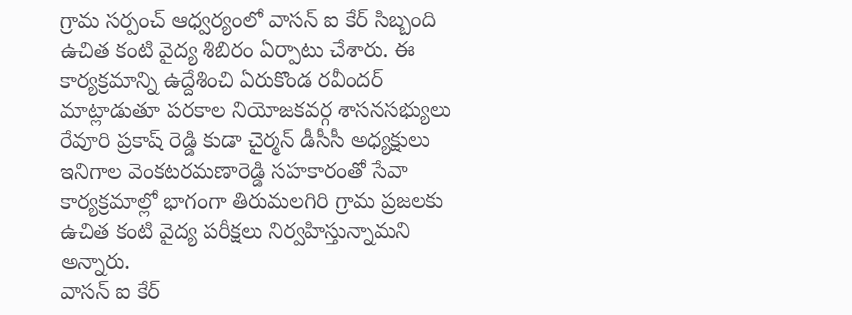గ్రామ సర్పంచ్ ఆధ్వర్యంలో వాసన్ ఐ కేర్ సిబ్బంది ఉచిత కంటి వైద్య శిబిరం ఏర్పాటు చేశారు. ఈ కార్యక్రమాన్ని ఉద్దేశించి ఏరుకొండ రవీందర్ మాట్లాడుతూ పరకాల నియోజకవర్గ శాసనసభ్యులు రేవూరి ప్రకాష్ రెడ్డి కుడా చైర్మన్ డీసీసీ అధ్యక్షులు ఇనిగాల వెంకటరమణారెడ్డి సహకారంతో సేవా కార్యక్రమాల్లో భాగంగా తిరుమలగిరి గ్రామ ప్రజలకు ఉచిత కంటి వైద్య పరీక్షలు నిర్వహిస్తున్నామని అన్నారు.
వాసన్ ఐ కేర్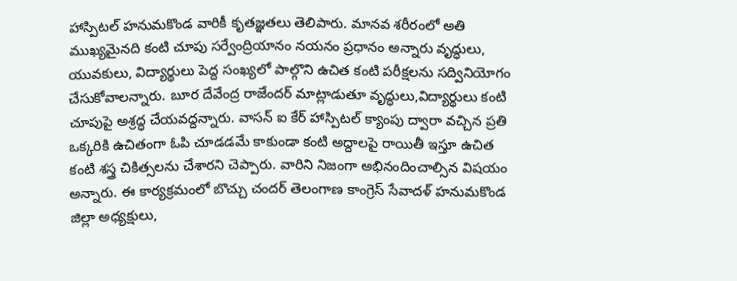హాస్పిటల్ హనుమకొండ వారికీ కృతజ్ఞతలు తెలిపారు. మానవ శరీరంలో అతి ముఖ్యమైనది కంటి చూపు సర్వేంద్రియానం నయనం ప్రధానం అన్నారు వృద్ధులు, యువకులు, విద్యార్థులు పెద్ద సంఖ్యలో పాల్గొని ఉచిత కంటి పరీక్షలను సద్వినియోగం చేసుకోవాలన్నారు. బూర దేవేంద్ర రాజేందర్ మాట్లాడుతూ వృద్ధులు,విద్యార్థులు కంటి చూపుపై అశ్రద్ధ చేయవద్దన్నారు. వాసన్ ఐ కేర్ హాస్పిటల్ క్యాంపు ద్వారా వచ్చిన ప్రతి ఒక్కరికి ఉచితంగా ఓపి చూడడమే కాకుండా కంటి అద్దాలపై రాయితీ ఇస్తూ ఉచిత కంటి శస్త్ర చికిత్సలను చేశారని చెప్పారు. వారిని నిజంగా అభినందించాల్సిన విషయం అన్నారు. ఈ కార్యక్రమంలో బొచ్చు చందర్ తెలంగాణ కాంగ్రెస్ సేవాదళ్ హనుమకొండ జిల్లా అధ్యక్షులు,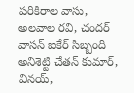పరికిరాల వాసు, అలవాల రవి, చందర్ వాసన్ ఐకేర్ సిబ్బంది అనిశెట్టి చేతన్ కుమార్, వినయ్,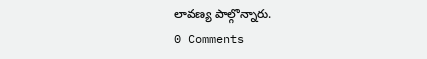లావణ్య పాల్గొన్నారు.
0 Comments